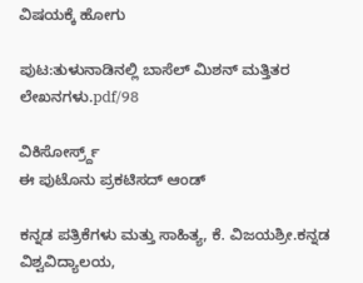ವಿಷಯಕ್ಕೆ ಹೋಗು

ಪುಟ:ತುಳುನಾಡಿನಲ್ಲಿ ಬಾಸೆಲ್ ಮಿಶನ್ ಮತ್ತಿತರ ಲೇಖನಗಳು.pdf/98

ವಿಕಿಸೋರ್ಸ್ರ್ದ್
ಈ ಪುಟೊನು ಪ್ರಕಟಿಸದ್ ಆಂಡ್

ಕನ್ನಡ ಪತ್ರಿಕೆಗಳು ಮತ್ತು ಸಾಹಿತ್ಯ, ಕೆ. ವಿಜಯಶ್ರೀ.ಕನ್ನಡ ವಿಶ್ವವಿದ್ಯಾಲಯ,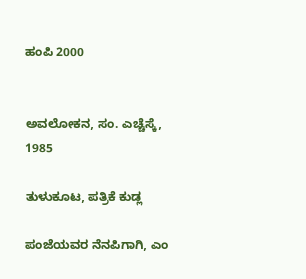ಹಂಪಿ 2000


ಅವಲೋಕನ, ಸಂ. ಎಚ್ಚೆಸ್ಕೆ, 1985

ತುಳುಕೂಟ, ಪತ್ರಿಕೆ ಕುಡ್ಲ

ಪಂಜೆಯವರ ನೆನಪಿಗಾಗಿ, ಎಂ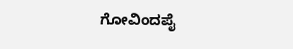ಗೋವಿಂದಪೈ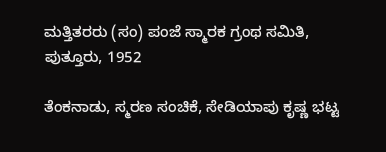ಮತ್ತಿತರರು (ಸಂ) ಪಂಜೆ ಸ್ಮಾರಕ ಗ್ರಂಥ ಸಮಿತಿ, ಪುತ್ತೂರು, 1952

ತೆಂಕನಾಡು, ಸ್ಮರಣ ಸಂಚಿಕೆ, ಸೇಡಿಯಾಪು ಕೃಷ್ಣ ಭಟ್ಟ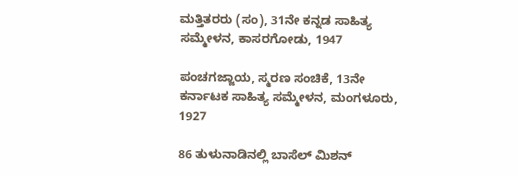ಮತ್ತಿತರರು (ಸಂ), 31ನೇ ಕನ್ನಡ ಸಾಹಿತ್ಯ ಸಮ್ಮೇಳನ, ಕಾಸರಗೋಡು, 1947

ಪಂಚಗಜ್ಜಾಯ, ಸ್ಮರಣ ಸಂಚಿಕೆ, 13ನೇ ಕರ್ನಾಟಕ ಸಾಹಿತ್ಯ ಸಮ್ಮೇಳನ, ಮಂಗಳೂರು, 1927

86 ತುಳುನಾಡಿನಲ್ಲಿ ಬಾಸೆಲ್ ಮಿಶನ್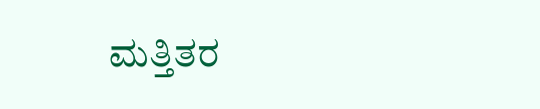ಮತ್ತಿತರ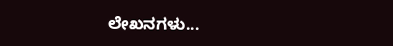ಲೇಖನಗಳು...